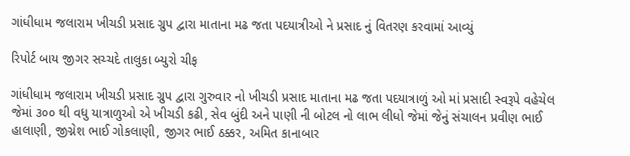ગાંધીધામ જલારામ ખીચડી પ્રસાદ ગ્રુપ દ્વારા માતાના મઢ જતા પદયાત્રીઓ ને પ્રસાદ નું વિતરણ કરવામાં આવ્યું

રિપોર્ટ બાય જીગર સચ્ચદે તાલુકા બ્યુરો ચીફ

ગાંધીધામ જલારામ ખીચડી પ્રસાદ ગ્રુપ દ્વારા ગુરુવાર નો ખીચડી પ્રસાદ માતાના મઢ જતા પદયાત્રાળું ઓ માં પ્રસાદી સ્વરૂપે વહેચેલ જેમાં ૩૦૦ થી વધુ યાત્રાળુઓ એ ખીચડી કઢી, સેવ બુંદી અને પાણી ની બોટલ નો લાભ લીધો જેમાં જેનું સંચાલન પ્રવીણ ભાઈ હાલાણી, જીગ્નેશ ભાઈ ગોકલાણી, જીગર ભાઈ ઠક્કર, અમિત કાનાબાર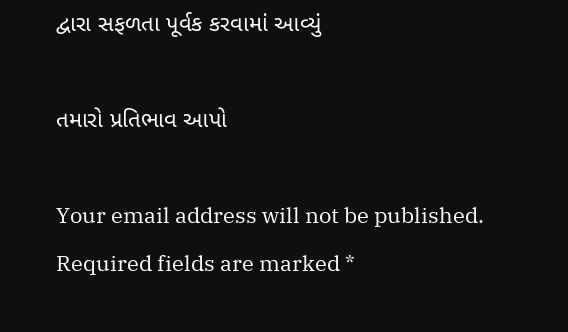દ્વારા સફળતા પૂર્વક કરવામાં આવ્યું

તમારો પ્રતિભાવ આપો

Your email address will not be published. Required fields are marked *